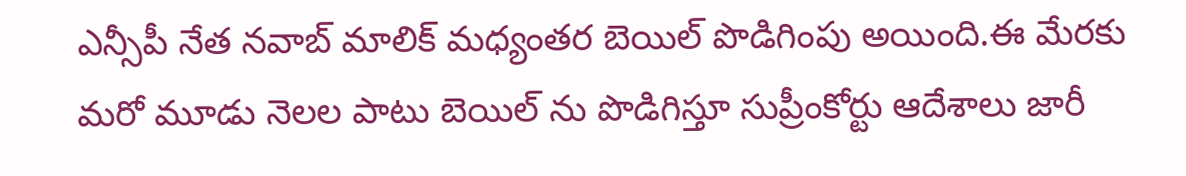ఎన్సీపీ నేత నవాబ్ మాలిక్ మధ్యంతర బెయిల్ పొడిగింపు అయింది.ఈ మేరకు మరో మూడు నెలల పాటు బెయిల్ ను పొడిగిస్తూ సుప్రీంకోర్టు ఆదేశాలు జారీ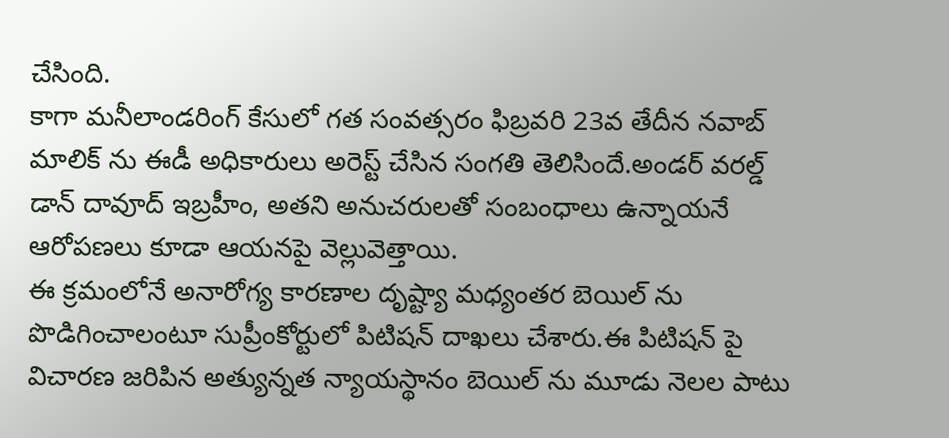చేసింది.
కాగా మనీలాండరింగ్ కేసులో గత సంవత్సరం ఫిబ్రవరి 23వ తేదీన నవాబ్ మాలిక్ ను ఈడీ అధికారులు అరెస్ట్ చేసిన సంగతి తెలిసిందే.అండర్ వరల్డ్ డాన్ దావూద్ ఇబ్రహీం, అతని అనుచరులతో సంబంధాలు ఉన్నాయనే ఆరోపణలు కూడా ఆయనపై వెల్లువెత్తాయి.
ఈ క్రమంలోనే అనారోగ్య కారణాల దృష్ట్యా మధ్యంతర బెయిల్ ను పొడిగించాలంటూ సుప్రీంకోర్టులో పిటిషన్ దాఖలు చేశారు.ఈ పిటిషన్ పై విచారణ జరిపిన అత్యున్నత న్యాయస్థానం బెయిల్ ను మూడు నెలల పాటు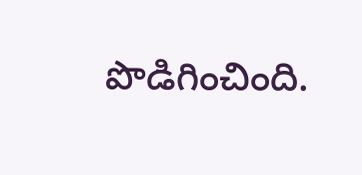పొడిగించింది.